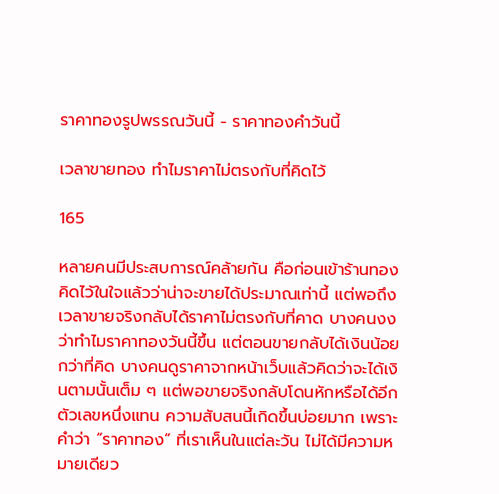ราคาทองรูปพรรณวันนี้ - ราคาทองคำวันนี้

เวลาขายทอง ทำไมราคาไม่ตรงกับที่คิดไว้

165

หลายคนมีประสบการณ์คล้ายกัน คือก่อนเข้าร้านทองคิดไว้ในใจแล้วว่าน่าจะขายได้ประมาณเท่านี้ แต่พอถึงเวลาขายจริงกลับได้ราคาไม่ตรงกับที่คาด บางคนงงว่าทำไมราคาทองวันนี้ขึ้น แต่ตอนขายกลับได้เงินน้อยกว่าที่คิด บางคนดูราคาจากหน้าเว็บแล้วคิดว่าจะได้เงินตามนั้นเต็ม ๆ แต่พอขายจริงกลับโดนหักหรือได้อีกตัวเลขหนึ่งแทน ความสับสนนี้เกิดขึ้นบ่อยมาก เพราะคำว่า “ราคาทอง” ที่เราเห็นในแต่ละวัน ไม่ได้มีความหมายเดียว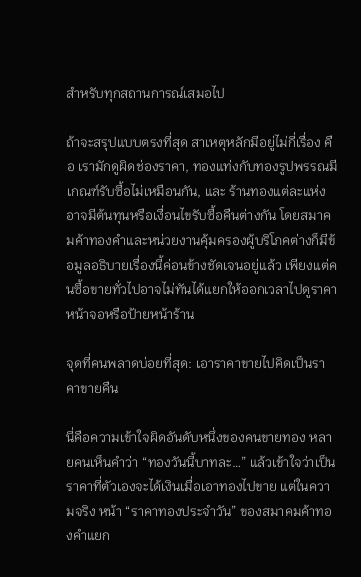สำหรับทุกสถานการณ์เสมอไป

ถ้าจะสรุปแบบตรงที่สุด สาเหตุหลักมีอยู่ไม่กี่เรื่อง คือ เรามักดูผิดช่องราคา, ทองแท่งกับทองรูปพรรณมีเกณฑ์รับซื้อไม่เหมือนกัน, และ ร้านทองแต่ละแห่งอาจมีต้นทุนหรือเงื่อนไขรับซื้อคืนต่างกัน โดยสมาคมค้าทองคำและหน่วยงานคุ้มครองผู้บริโภคต่างก็มีข้อมูลอธิบายเรื่องนี้ค่อนข้างชัดเจนอยู่แล้ว เพียงแต่คนซื้อขายทั่วไปอาจไม่ทันได้แยกให้ออกเวลาไปดูราคาหน้าจอหรือป้ายหน้าร้าน

จุดที่คนพลาดบ่อยที่สุด: เอาราคาขายไปคิดเป็นราคาขายคืน

นี่คือความเข้าใจผิดอันดับหนึ่งของคนขายทอง หลายคนเห็นคำว่า “ทองวันนี้บาทละ…” แล้วเข้าใจว่าเป็นราคาที่ตัวเองจะได้เงินเมื่อเอาทองไปขาย แต่ในความจริง หน้า “ราคาทองประจำวัน” ของสมาคมค้าทองคำแยก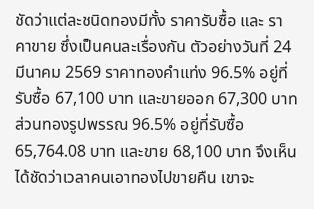ชัดว่าแต่ละชนิดทองมีทั้ง ราคารับซื้อ และ ราคาขาย ซึ่งเป็นคนละเรื่องกัน ตัวอย่างวันที่ 24 มีนาคม 2569 ราคาทองคำแท่ง 96.5% อยู่ที่รับซื้อ 67,100 บาท และขายออก 67,300 บาท ส่วนทองรูปพรรณ 96.5% อยู่ที่รับซื้อ 65,764.08 บาท และขาย 68,100 บาท จึงเห็นได้ชัดว่าเวลาคนเอาทองไปขายคืน เขาจะ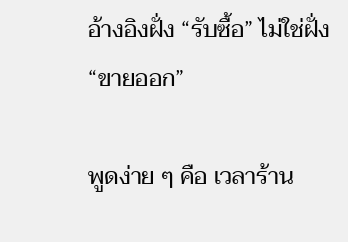อ้างอิงฝั่ง “รับซื้อ” ไม่ใช่ฝั่ง “ขายออก”

พูดง่าย ๆ คือ เวลาร้าน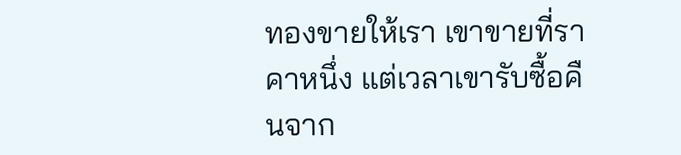ทองขายให้เรา เขาขายที่ราคาหนึ่ง แต่เวลาเขารับซื้อคืนจาก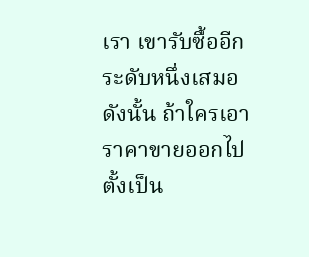เรา เขารับซื้ออีกระดับหนึ่งเสมอ ดังนั้น ถ้าใครเอาราคาขายออกไปตั้งเป็น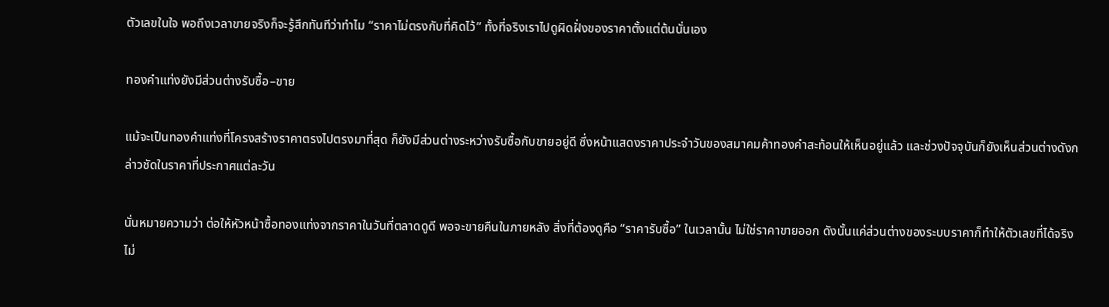ตัวเลขในใจ พอถึงเวลาขายจริงก็จะรู้สึกทันทีว่าทำไม “ราคาไม่ตรงกับที่คิดไว้” ทั้งที่จริงเราไปดูผิดฝั่งของราคาตั้งแต่ต้นนั่นเอง

ทองคำแท่งยังมีส่วนต่างรับซื้อ–ขาย

แม้จะเป็นทองคำแท่งที่โครงสร้างราคาตรงไปตรงมาที่สุด ก็ยังมีส่วนต่างระหว่างรับซื้อกับขายอยู่ดี ซึ่งหน้าแสดงราคาประจำวันของสมาคมค้าทองคำสะท้อนให้เห็นอยู่แล้ว และช่วงปัจจุบันก็ยังเห็นส่วนต่างดังกล่าวชัดในราคาที่ประกาศแต่ละวัน

นั่นหมายความว่า ต่อให้หัวหน้าซื้อทองแท่งจากราคาในวันที่ตลาดดูดี พอจะขายคืนในภายหลัง สิ่งที่ต้องดูคือ “ราคารับซื้อ” ในเวลานั้น ไม่ใช่ราคาขายออก ดังนั้นแค่ส่วนต่างของระบบราคาก็ทำให้ตัวเลขที่ได้จริงไม่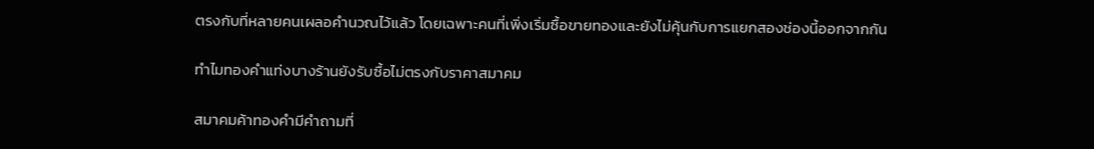ตรงกับที่หลายคนเผลอคำนวณไว้แล้ว โดยเฉพาะคนที่เพิ่งเริ่มซื้อขายทองและยังไม่คุ้นกับการแยกสองช่องนี้ออกจากกัน

ทำไมทองคำแท่งบางร้านยังรับซื้อไม่ตรงกับราคาสมาคม

สมาคมค้าทองคำมีคำถามที่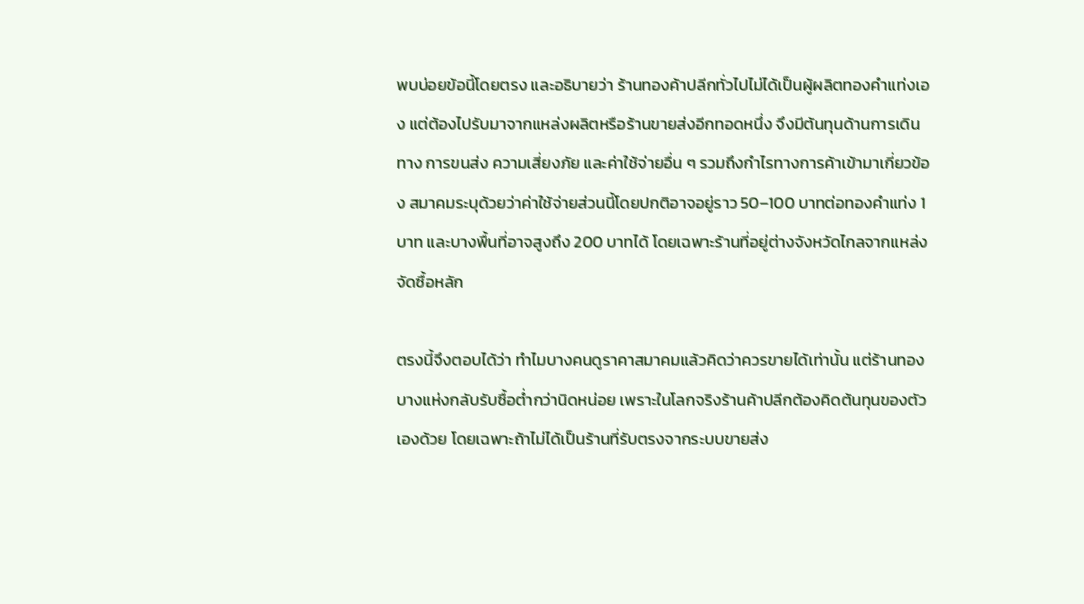พบบ่อยข้อนี้โดยตรง และอธิบายว่า ร้านทองค้าปลีกทั่วไปไม่ได้เป็นผู้ผลิตทองคำแท่งเอง แต่ต้องไปรับมาจากแหล่งผลิตหรือร้านขายส่งอีกทอดหนึ่ง จึงมีต้นทุนด้านการเดินทาง การขนส่ง ความเสี่ยงภัย และค่าใช้จ่ายอื่น ๆ รวมถึงกำไรทางการค้าเข้ามาเกี่ยวข้อง สมาคมระบุด้วยว่าค่าใช้จ่ายส่วนนี้โดยปกติอาจอยู่ราว 50–100 บาทต่อทองคำแท่ง 1 บาท และบางพื้นที่อาจสูงถึง 200 บาทได้ โดยเฉพาะร้านที่อยู่ต่างจังหวัดไกลจากแหล่งจัดซื้อหลัก

ตรงนี้จึงตอบได้ว่า ทำไมบางคนดูราคาสมาคมแล้วคิดว่าควรขายได้เท่านั้น แต่ร้านทองบางแห่งกลับรับซื้อต่ำกว่านิดหน่อย เพราะในโลกจริงร้านค้าปลีกต้องคิดต้นทุนของตัวเองด้วย โดยเฉพาะถ้าไม่ได้เป็นร้านที่รับตรงจากระบบขายส่ง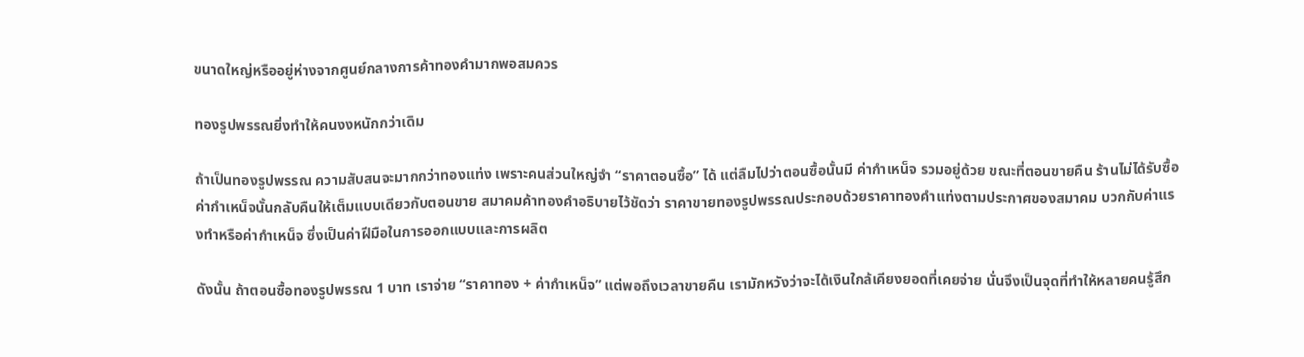ขนาดใหญ่หรืออยู่ห่างจากศูนย์กลางการค้าทองคำมากพอสมควร

ทองรูปพรรณยิ่งทำให้คนงงหนักกว่าเดิม

ถ้าเป็นทองรูปพรรณ ความสับสนจะมากกว่าทองแท่ง เพราะคนส่วนใหญ่จำ “ราคาตอนซื้อ” ได้ แต่ลืมไปว่าตอนซื้อนั้นมี ค่ากำเหน็จ รวมอยู่ด้วย ขณะที่ตอนขายคืน ร้านไม่ได้รับซื้อค่ากำเหน็จนั้นกลับคืนให้เต็มแบบเดียวกับตอนขาย สมาคมค้าทองคำอธิบายไว้ชัดว่า ราคาขายทองรูปพรรณประกอบด้วยราคาทองคำแท่งตามประกาศของสมาคม บวกกับค่าแรงทำหรือค่ากำเหน็จ ซึ่งเป็นค่าฝีมือในการออกแบบและการผลิต

ดังนั้น ถ้าตอนซื้อทองรูปพรรณ 1 บาท เราจ่าย “ราคาทอง + ค่ากำเหน็จ” แต่พอถึงเวลาขายคืน เรามักหวังว่าจะได้เงินใกล้เคียงยอดที่เคยจ่าย นั่นจึงเป็นจุดที่ทำให้หลายคนรู้สึก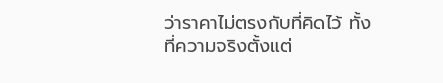ว่าราคาไม่ตรงกับที่คิดไว้ ทั้งที่ความจริงตั้งแต่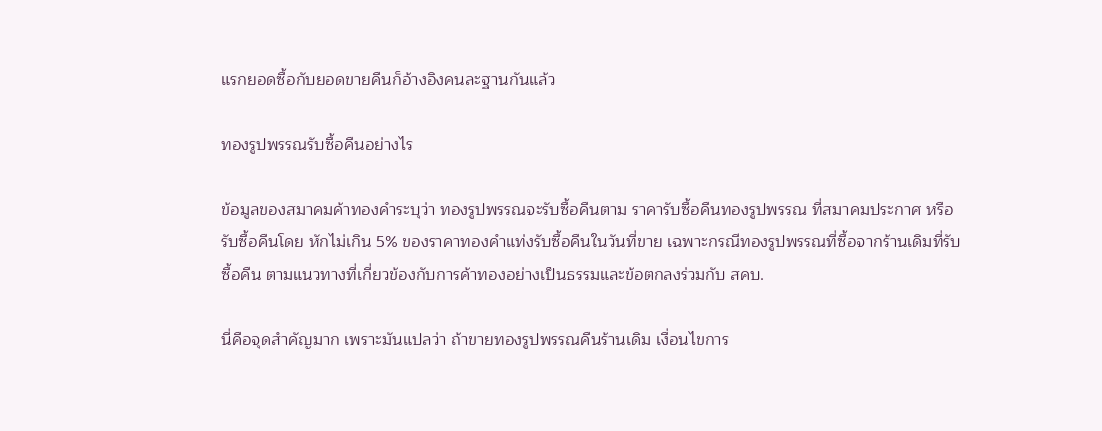แรกยอดซื้อกับยอดขายคืนก็อ้างอิงคนละฐานกันแล้ว

ทองรูปพรรณรับซื้อคืนอย่างไร

ข้อมูลของสมาคมค้าทองคำระบุว่า ทองรูปพรรณจะรับซื้อคืนตาม ราคารับซื้อคืนทองรูปพรรณ ที่สมาคมประกาศ หรือรับซื้อคืนโดย หักไม่เกิน 5% ของราคาทองคำแท่งรับซื้อคืนในวันที่ขาย เฉพาะกรณีทองรูปพรรณที่ซื้อจากร้านเดิมที่รับซื้อคืน ตามแนวทางที่เกี่ยวข้องกับการค้าทองอย่างเป็นธรรมและข้อตกลงร่วมกับ สคบ.

นี่คือจุดสำคัญมาก เพราะมันแปลว่า ถ้าขายทองรูปพรรณคืนร้านเดิม เงื่อนไขการ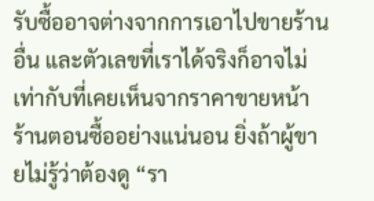รับซื้ออาจต่างจากการเอาไปขายร้านอื่น และตัวเลขที่เราได้จริงก็อาจไม่เท่ากับที่เคยเห็นจากราคาขายหน้าร้านตอนซื้ออย่างแน่นอน ยิ่งถ้าผู้ขายไม่รู้ว่าต้องดู “รา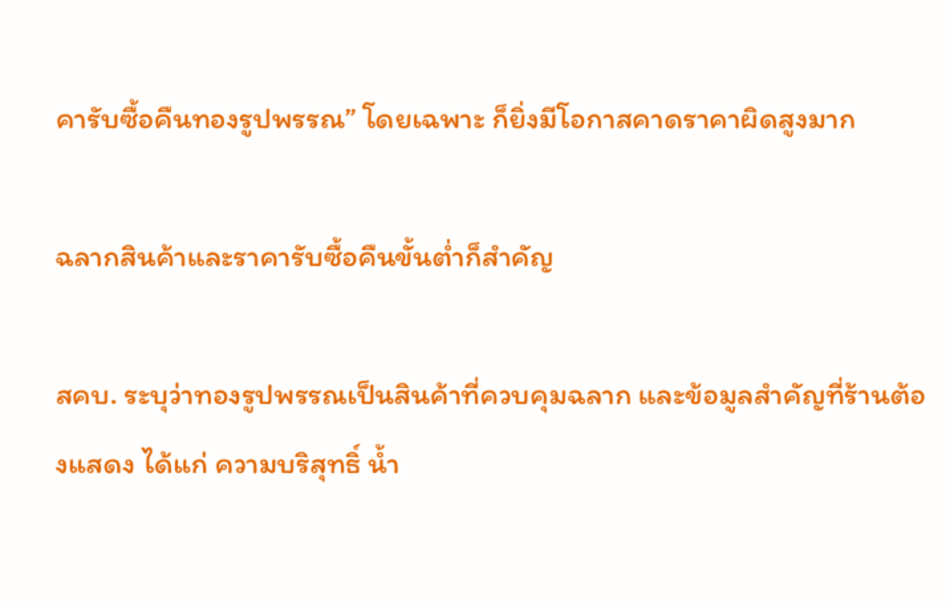คารับซื้อคืนทองรูปพรรณ” โดยเฉพาะ ก็ยิ่งมีโอกาสคาดราคาผิดสูงมาก

ฉลากสินค้าและราคารับซื้อคืนขั้นต่ำก็สำคัญ

สคบ. ระบุว่าทองรูปพรรณเป็นสินค้าที่ควบคุมฉลาก และข้อมูลสำคัญที่ร้านต้องแสดง ได้แก่ ความบริสุทธิ์ น้ำ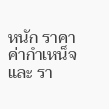หนัก ราคา ค่ากำเหน็จ และ รา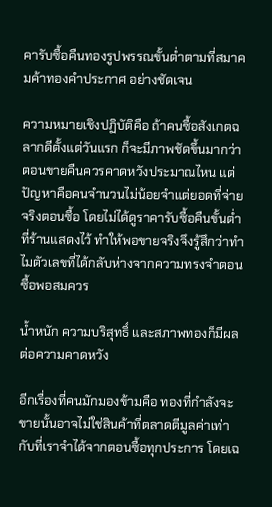คารับซื้อคืนทองรูปพรรณขั้นต่ำตามที่สมาคมค้าทองคำประกาศ อย่างชัดเจน

ความหมายเชิงปฏิบัติคือ ถ้าคนซื้อสังเกตฉลากดีตั้งแต่วันแรก ก็จะมีภาพชัดขึ้นมากว่าตอนขายคืนควรคาดหวังประมาณไหน แต่ปัญหาคือคนจำนวนไม่น้อยจำแต่ยอดที่จ่ายจริงตอนซื้อ โดยไม่ได้ดูราคารับซื้อคืนขั้นต่ำที่ร้านแสดงไว้ ทำให้พอขายจริงจึงรู้สึกว่าทำไมตัวเลขที่ได้กลับห่างจากความทรงจำตอนซื้อพอสมควร

น้ำหนัก ความบริสุทธิ์ และสภาพทองก็มีผลต่อความคาดหวัง

อีกเรื่องที่คนมักมองข้ามคือ ทองที่กำลังจะขายนั้นอาจไม่ใช่สินค้าที่ตลาดตีมูลค่าเท่ากับที่เราจำได้จากตอนซื้อทุกประการ โดยเฉ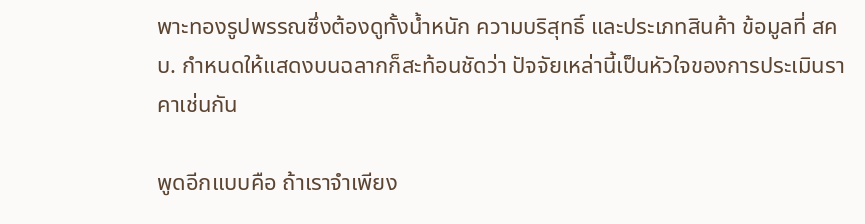พาะทองรูปพรรณซึ่งต้องดูทั้งน้ำหนัก ความบริสุทธิ์ และประเภทสินค้า ข้อมูลที่ สคบ. กำหนดให้แสดงบนฉลากก็สะท้อนชัดว่า ปัจจัยเหล่านี้เป็นหัวใจของการประเมินราคาเช่นกัน

พูดอีกแบบคือ ถ้าเราจำเพียง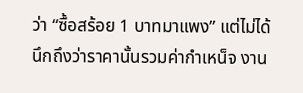ว่า “ซื้อสร้อย 1 บาทมาแพง” แต่ไม่ได้นึกถึงว่าราคานั้นรวมค่ากำเหน็จ งาน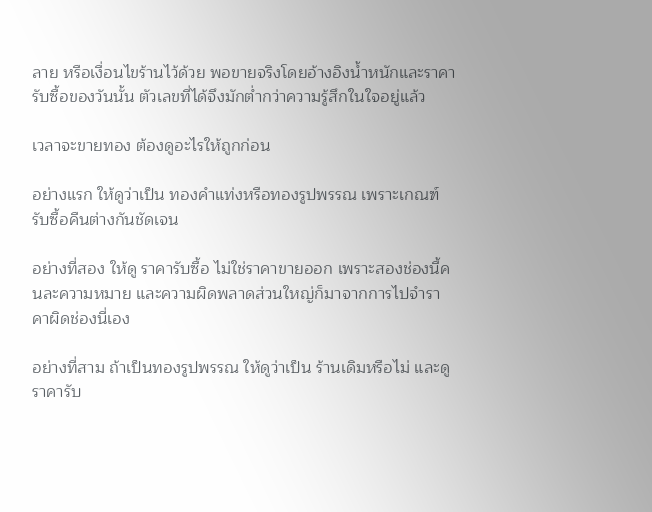ลาย หรือเงื่อนไขร้านไว้ด้วย พอขายจริงโดยอ้างอิงน้ำหนักและราคารับซื้อของวันนั้น ตัวเลขที่ได้จึงมักต่ำกว่าความรู้สึกในใจอยู่แล้ว

เวลาจะขายทอง ต้องดูอะไรให้ถูกก่อน

อย่างแรก ให้ดูว่าเป็น ทองคำแท่งหรือทองรูปพรรณ เพราะเกณฑ์รับซื้อคืนต่างกันชัดเจน

อย่างที่สอง ให้ดู ราคารับซื้อ ไม่ใช่ราคาขายออก เพราะสองช่องนี้คนละความหมาย และความผิดพลาดส่วนใหญ่ก็มาจากการไปจำราคาผิดช่องนี่เอง

อย่างที่สาม ถ้าเป็นทองรูปพรรณ ให้ดูว่าเป็น ร้านเดิมหรือไม่ และดู ราคารับ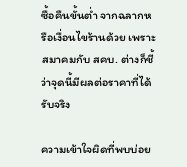ซื้อคืนขั้นต่ำ จากฉลากหรือเงื่อนไขร้านด้วย เพราะสมาคมกับ สคบ. ต่างก็ชี้ว่าจุดนี้มีผลต่อราคาที่ได้รับจริง

ความเข้าใจผิดที่พบบ่อย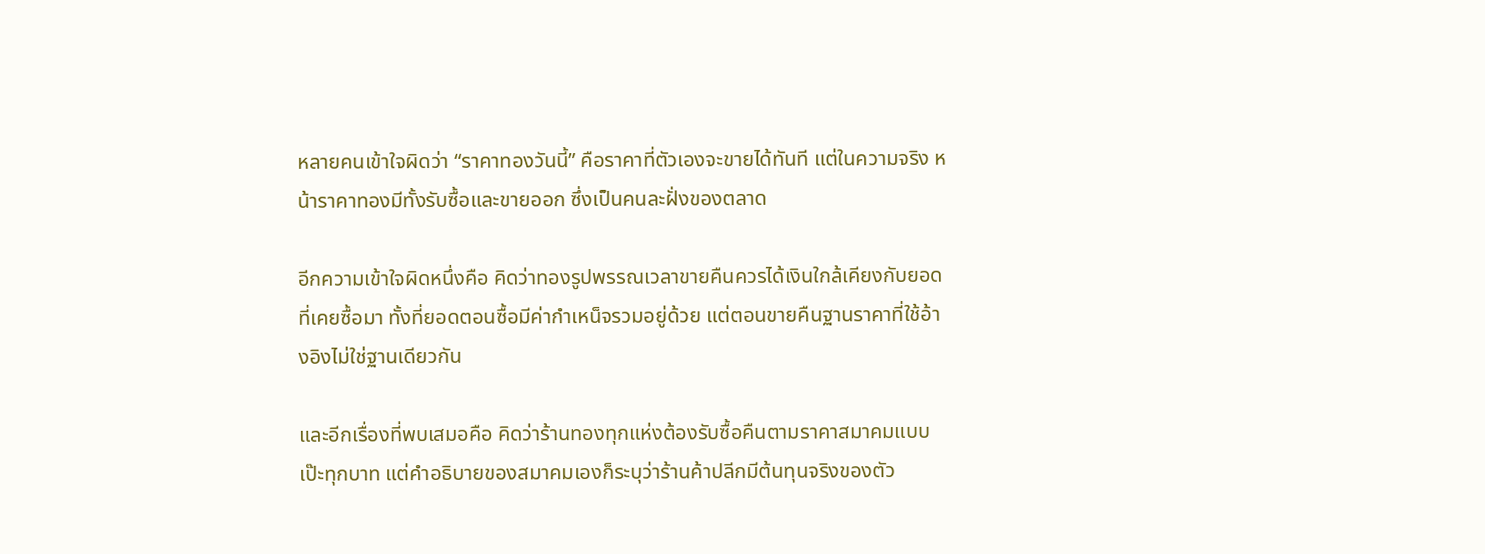หลายคนเข้าใจผิดว่า “ราคาทองวันนี้” คือราคาที่ตัวเองจะขายได้ทันที แต่ในความจริง หน้าราคาทองมีทั้งรับซื้อและขายออก ซึ่งเป็นคนละฝั่งของตลาด

อีกความเข้าใจผิดหนึ่งคือ คิดว่าทองรูปพรรณเวลาขายคืนควรได้เงินใกล้เคียงกับยอดที่เคยซื้อมา ทั้งที่ยอดตอนซื้อมีค่ากำเหน็จรวมอยู่ด้วย แต่ตอนขายคืนฐานราคาที่ใช้อ้างอิงไม่ใช่ฐานเดียวกัน

และอีกเรื่องที่พบเสมอคือ คิดว่าร้านทองทุกแห่งต้องรับซื้อคืนตามราคาสมาคมแบบเป๊ะทุกบาท แต่คำอธิบายของสมาคมเองก็ระบุว่าร้านค้าปลีกมีต้นทุนจริงของตัว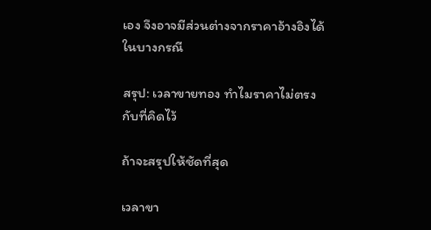เอง จึงอาจมีส่วนต่างจากราคาอ้างอิงได้ในบางกรณี

สรุป: เวลาขายทอง ทำไมราคาไม่ตรงกับที่คิดไว้

ถ้าจะสรุปให้ชัดที่สุด

เวลาขา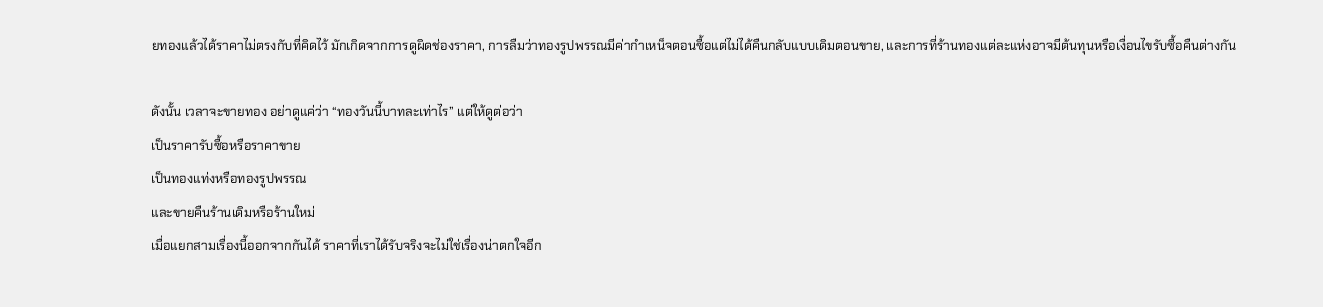ยทองแล้วได้ราคาไม่ตรงกับที่คิดไว้ มักเกิดจากการดูผิดช่องราคา, การลืมว่าทองรูปพรรณมีค่ากำเหน็จตอนซื้อแต่ไม่ได้คืนกลับแบบเดิมตอนขาย, และการที่ร้านทองแต่ละแห่งอาจมีต้นทุนหรือเงื่อนไขรับซื้อคืนต่างกัน

ดังนั้น เวลาจะขายทอง อย่าดูแค่ว่า “ทองวันนี้บาทละเท่าไร” แต่ให้ดูต่อว่า
เป็นราคารับซื้อหรือราคาขาย
เป็นทองแท่งหรือทองรูปพรรณ
และขายคืนร้านเดิมหรือร้านใหม่
เมื่อแยกสามเรื่องนี้ออกจากกันได้ ราคาที่เราได้รับจริงจะไม่ใช่เรื่องน่าตกใจอีก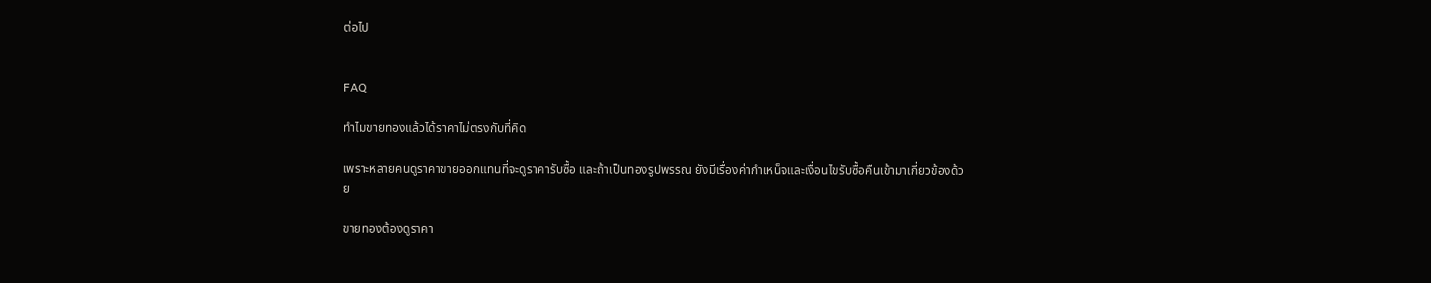ต่อไป


FAQ

ทำไมขายทองแล้วได้ราคาไม่ตรงกับที่คิด

เพราะหลายคนดูราคาขายออกแทนที่จะดูราคารับซื้อ และถ้าเป็นทองรูปพรรณ ยังมีเรื่องค่ากำเหน็จและเงื่อนไขรับซื้อคืนเข้ามาเกี่ยวข้องด้วย

ขายทองต้องดูราคา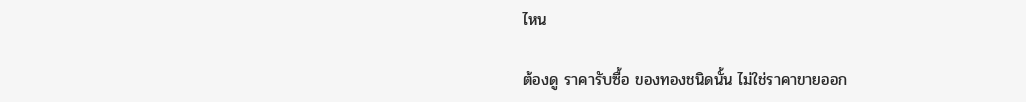ไหน

ต้องดู ราคารับซื้อ ของทองชนิดนั้น ไม่ใช่ราคาขายออก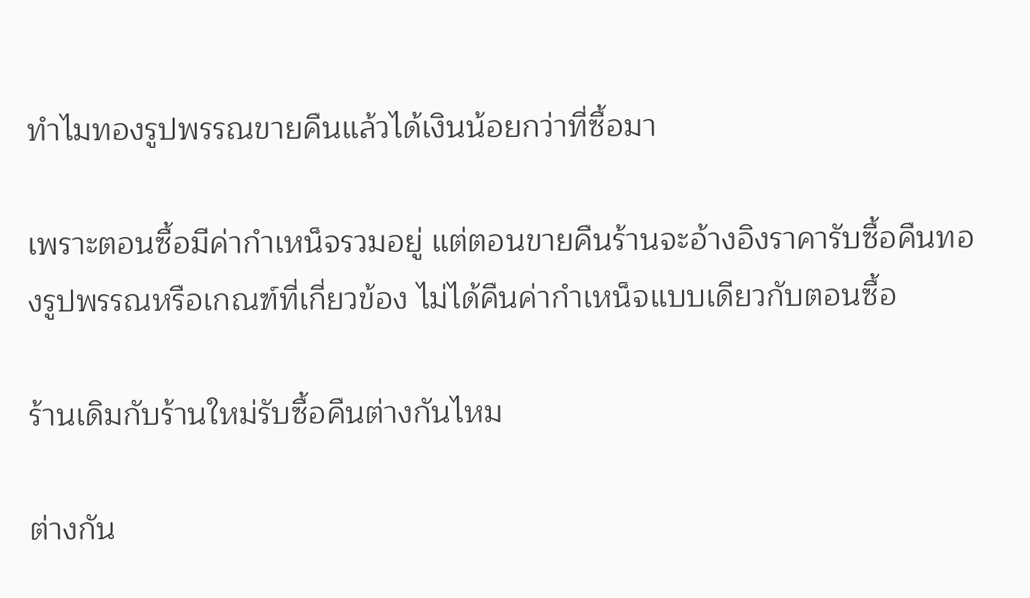ทำไมทองรูปพรรณขายคืนแล้วได้เงินน้อยกว่าที่ซื้อมา

เพราะตอนซื้อมีค่ากำเหน็จรวมอยู่ แต่ตอนขายคืนร้านจะอ้างอิงราคารับซื้อคืนทองรูปพรรณหรือเกณฑ์ที่เกี่ยวข้อง ไม่ได้คืนค่ากำเหน็จแบบเดียวกับตอนซื้อ

ร้านเดิมกับร้านใหม่รับซื้อคืนต่างกันไหม

ต่างกัน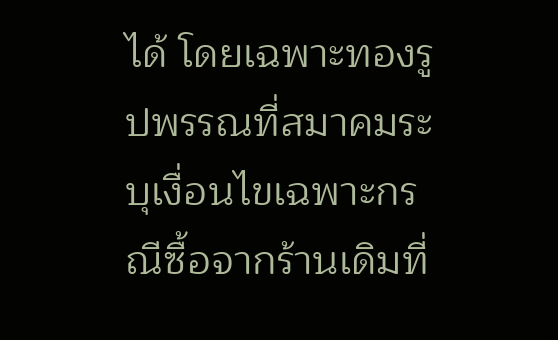ได้ โดยเฉพาะทองรูปพรรณที่สมาคมระบุเงื่อนไขเฉพาะกรณีซื้อจากร้านเดิมที่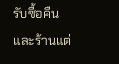รับซื้อคืน และร้านแต่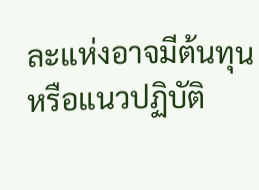ละแห่งอาจมีต้นทุนหรือแนวปฏิบัติ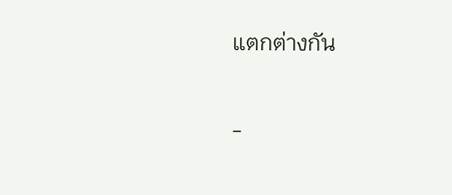แตกต่างกัน

-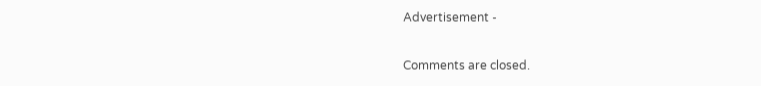Advertisement -

Comments are closed.